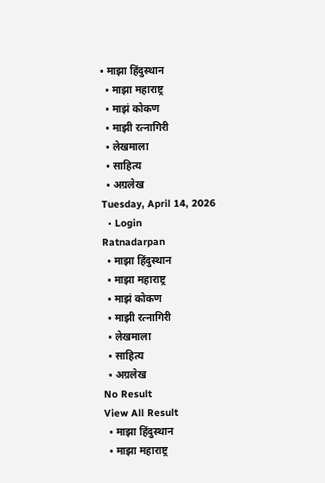• माझा हिंदुस्थान
  • माझा महाराष्ट्र
  • माझं कोकण
  • माझी रत्नागिरी
  • लेखमाला
  • साहित्य
  • अग्रलेख
Tuesday, April 14, 2026
  • Login
Ratnadarpan
  • माझा हिंदुस्थान
  • माझा महाराष्ट्र
  • माझं कोकण
  • माझी रत्नागिरी
  • लेखमाला
  • साहित्य
  • अग्रलेख
No Result
View All Result
  • माझा हिंदुस्थान
  • माझा महाराष्ट्र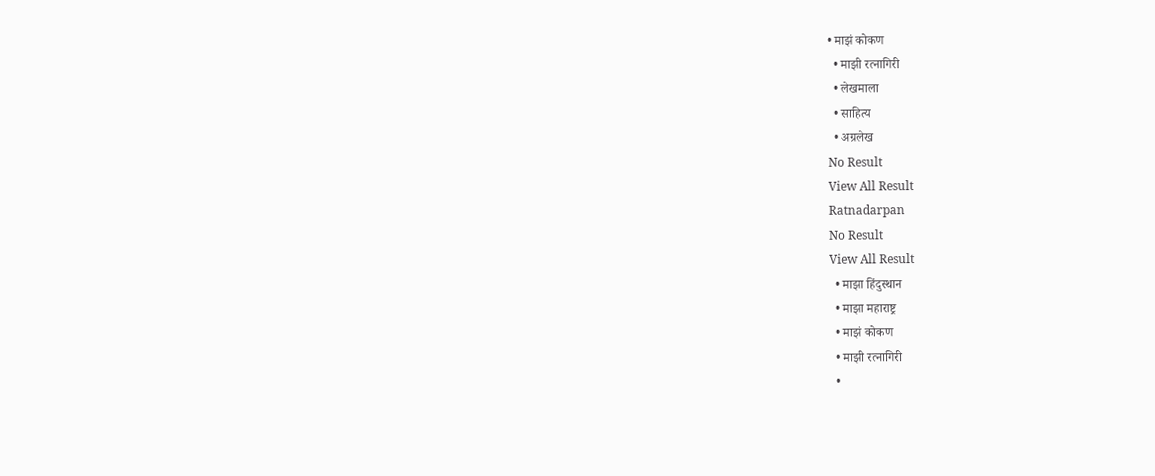• माझं कोकण
  • माझी रत्नागिरी
  • लेखमाला
  • साहित्य
  • अग्रलेख
No Result
View All Result
Ratnadarpan
No Result
View All Result
  • माझा हिंदुस्थान
  • माझा महाराष्ट्र
  • माझं कोकण
  • माझी रत्नागिरी
  •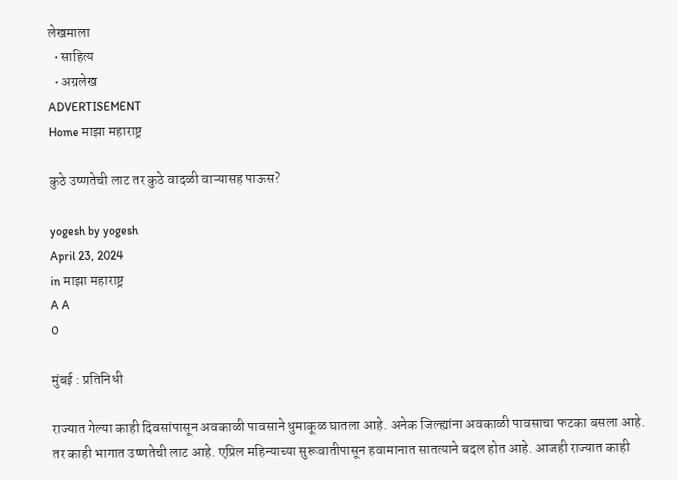लेखमाला
  • साहित्य
  • अग्रलेख
ADVERTISEMENT
Home माझा महाराष्ट्र

कुठे उष्णतेची लाट तर कुठे वादळी वाऱ्यासह पाऊस?

yogesh by yogesh
April 23, 2024
in माझा महाराष्ट्र
A A
0

मुंबई : प्रतिनिधी

राज्यात गेल्या काही दिवसांपासून अवकाळी पावसाने धुमाकूळ घातला आहे. अनेक जिल्ह्यांना अवकाळी पावसाचा फटका बसला आहे. तर काही भागात उष्णतेची लाट आहे. एप्रिल महिन्याच्या सुरूवातीपासून हवामानात सातत्याने बदल होत आहे. आजही राज्यात काही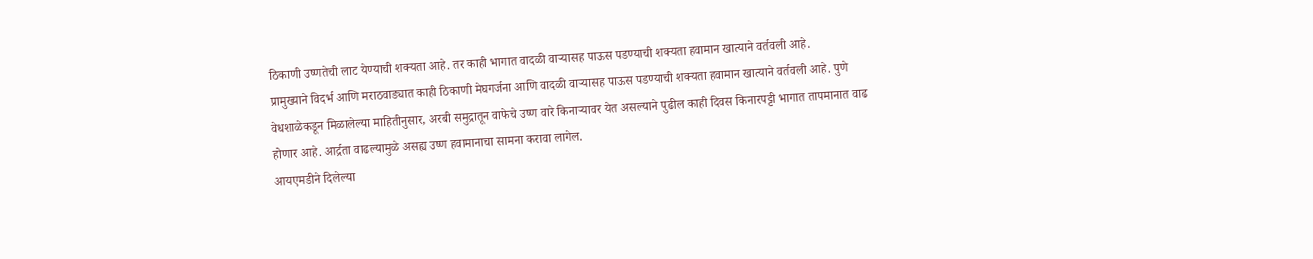ठिकाणी उष्णतेची लाट येण्याची शक्यता आहे. तर काही भागात वादळी वाऱ्यासह पाऊस पडण्याची शक्यता हवामान खात्याने वर्तवली आहे.
प्रामुख्याने विदर्भ आणि मराठवाड्यात काही ठिकाणी मेघगर्जना आणि वादळी वाऱ्यासह पाऊस पडण्याची शक्यता हवामान खात्याने वर्तवली आहे. पुणे वेधशाळेकडून मिळालेल्या माहितीनुसार, अरबी समुद्रातून वाफेचे उष्ण वारे किनाऱ्यावर येत असल्याने पुढील काही दिवस किनारपट्टी भागात तापमानात वाढ होणार आहे. आर्द्रता वाढल्यामुळे असह्य उष्ण हवामानाचा सामना करावा लागेल.
आयएमडीने दिलेल्या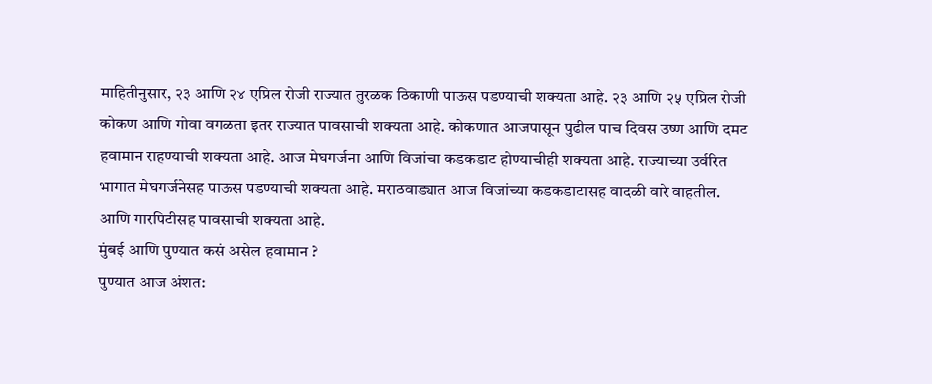माहितीनुसार, २३ आणि २४ एप्रिल रोजी राज्यात तुरळक ठिकाणी पाऊस पडण्याची शक्यता आहे. २३ आणि २५ एप्रिल रोजी कोकण आणि गोवा वगळता इतर राज्यात पावसाची शक्यता आहे. कोकणात आजपासून पुढील पाच दिवस उष्ण आणि दमट हवामान राहण्याची शक्यता आहे. आज मेघगर्जना आणि विजांचा कडकडाट होण्याचीही शक्यता आहे. राज्याच्या उर्वरित भागात मेघगर्जनेसह पाऊस पडण्याची शक्यता आहे. मराठवाड्यात आज विजांच्या कडकडाटासह वादळी वारे वाहतील. आणि गारपिटीसह पावसाची शक्यता आहे.
मुंबई आणि पुण्यात कसं असेल हवामान ?
पुण्यात आज अंशत: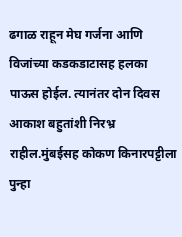ढगाळ राहून मेघ गर्जना आणि विजांच्या कडकडाटासह हलका पाऊस होईल. त्यानंतर दोन दिवस आकाश बहुतांशी निरभ्र राहील.मुंबईसह कोकण किनारपट्टीला पुन्हा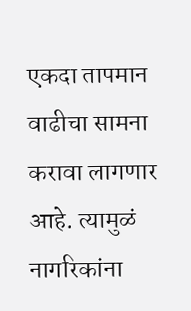एकदा तापमान वाढीचा सामना करावा लागणार आहे. त्यामुळं नागरिकांना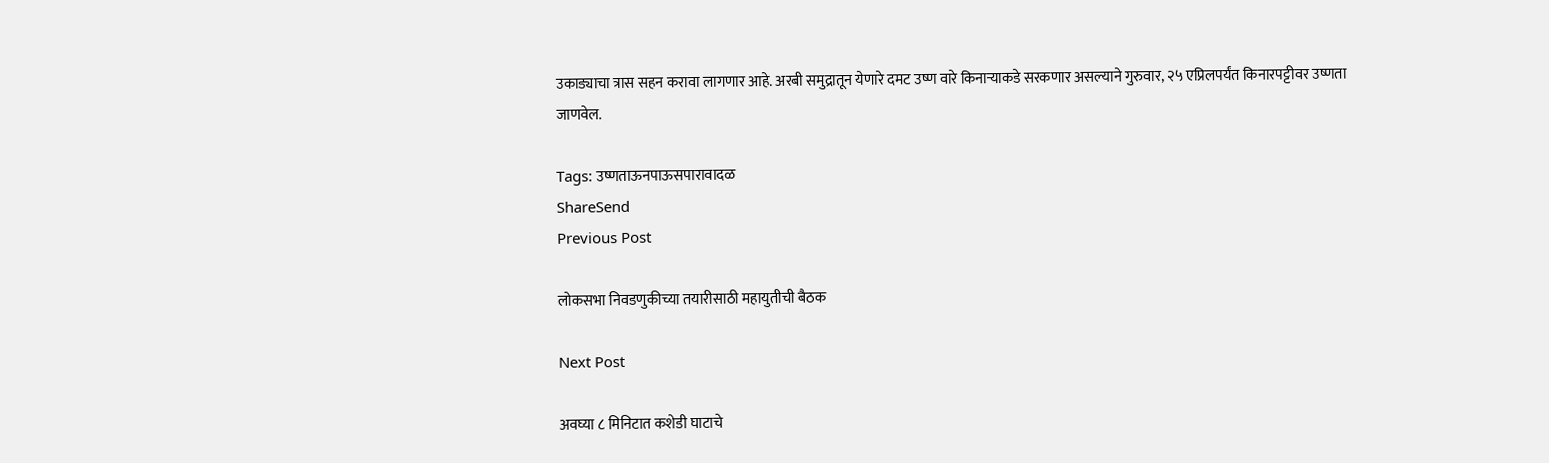उकाड्याचा त्रास सहन करावा लागणार आहे. अरबी समुद्रातून येणारे दमट उष्ण वारे किनाऱ्याकडे सरकणार असल्याने गुरुवार, २५ एप्रिलपर्यंत किनारपट्टीवर उष्णता जाणवेल.

Tags: उष्णताऊनपाऊसपारावादळ
ShareSend
Previous Post

लोकसभा निवडणुकीच्या तयारीसाठी महायुतीची बैठक

Next Post

अवघ्या ८ मिनिटात कशेडी घाटाचे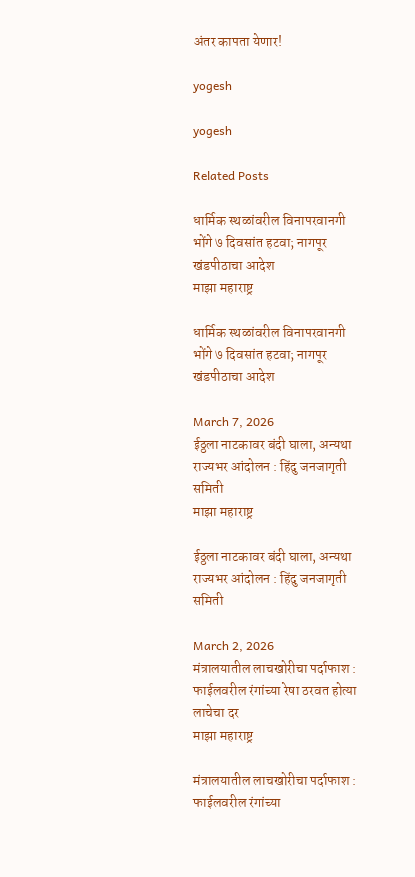अंतर कापता येणार!

yogesh

yogesh

Related Posts

धार्मिक स्थळांवरील विनापरवानगी भोंगे ७ दिवसांत हटवा; नागपूर खंडपीठाचा आदेश
माझा महाराष्ट्र

धार्मिक स्थळांवरील विनापरवानगी भोंगे ७ दिवसांत हटवा; नागपूर खंडपीठाचा आदेश

March 7, 2026
ईठ्ठला नाटकावर बंदी घाला, अन्यथा राज्यभर आंदोलन : हिंदु जनजागृती समिती
माझा महाराष्ट्र

ईठ्ठला नाटकावर बंदी घाला, अन्यथा राज्यभर आंदोलन : हिंदु जनजागृती समिती

March 2, 2026
मंत्रालयातील लाचखोरीचा पर्दाफाश : फाईलवरील रंगांच्या रेषा ठरवत होत्या लाचेचा दर
माझा महाराष्ट्र

मंत्रालयातील लाचखोरीचा पर्दाफाश : फाईलवरील रंगांच्या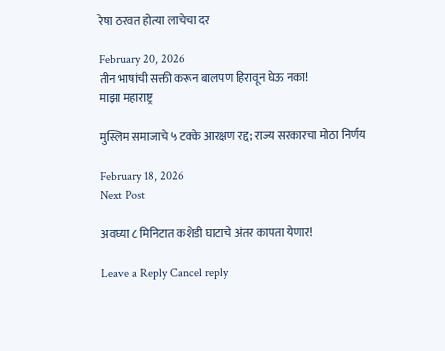रेषा ठरवत होत्या लाचेचा दर

February 20, 2026
तीन भाषांची सक्ती करून बालपण हिरावून घेऊ नका!
माझा महाराष्ट्र

मुस्लिम समाजाचे ५ टक्के आरक्षण रद्द; राज्य सरकारचा मोठा निर्णय

February 18, 2026
Next Post

अवघ्या ८ मिनिटात कशेडी घाटाचे अंतर कापता येणार!

Leave a Reply Cancel reply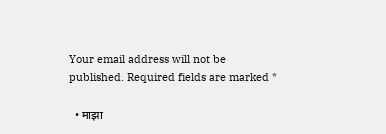Your email address will not be published. Required fields are marked *

  • माझा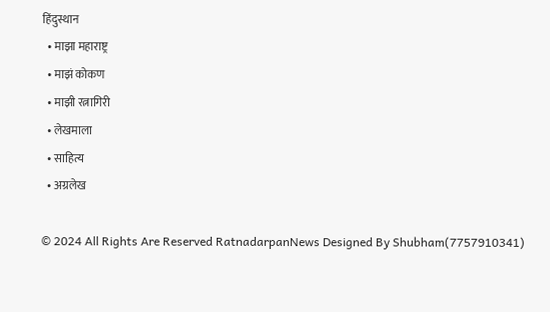हिंदुस्थान
  • माझा महाराष्ट्र
  • माझं कोकण
  • माझी रत्नागिरी
  • लेखमाला
  • साहित्य
  • अग्रलेख

© 2024 All Rights Are Reserved RatnadarpanNews Designed By Shubham(7757910341)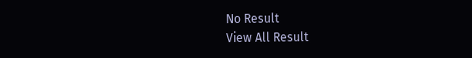No Result
View All Result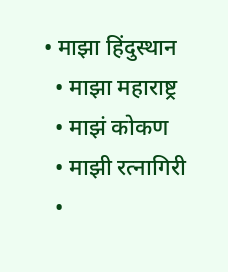• माझा हिंदुस्थान
  • माझा महाराष्ट्र
  • माझं कोकण
  • माझी रत्नागिरी
  •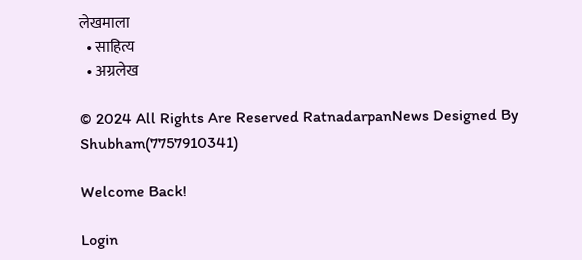लेखमाला
  • साहित्य
  • अग्रलेख

© 2024 All Rights Are Reserved RatnadarpanNews Designed By Shubham(7757910341)

Welcome Back!

Login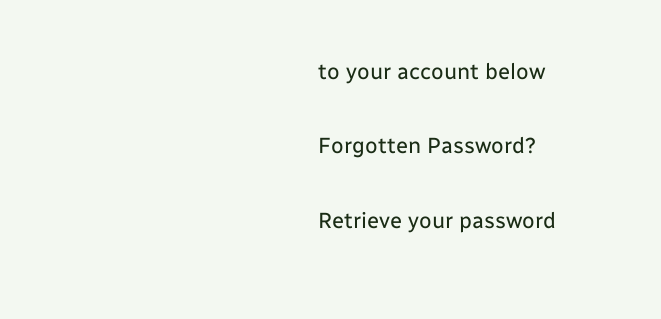to your account below

Forgotten Password?

Retrieve your password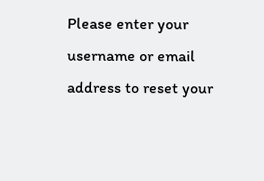Please enter your username or email address to reset your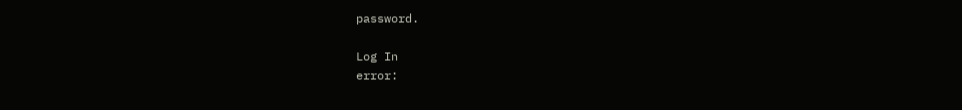password.

Log In
error: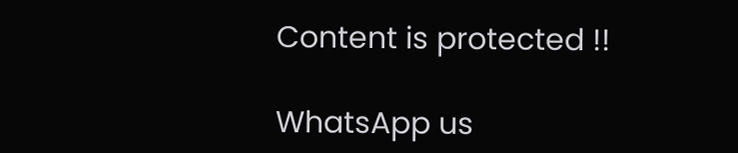Content is protected !!

WhatsApp us